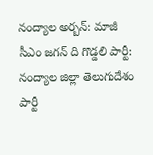నంద్యాల అర్బన్: మాజీ సీఎం జగన్ ది గొడ్డలి పార్టీ: నంద్యాల జిల్లా తెలుగుదేశం పార్టీ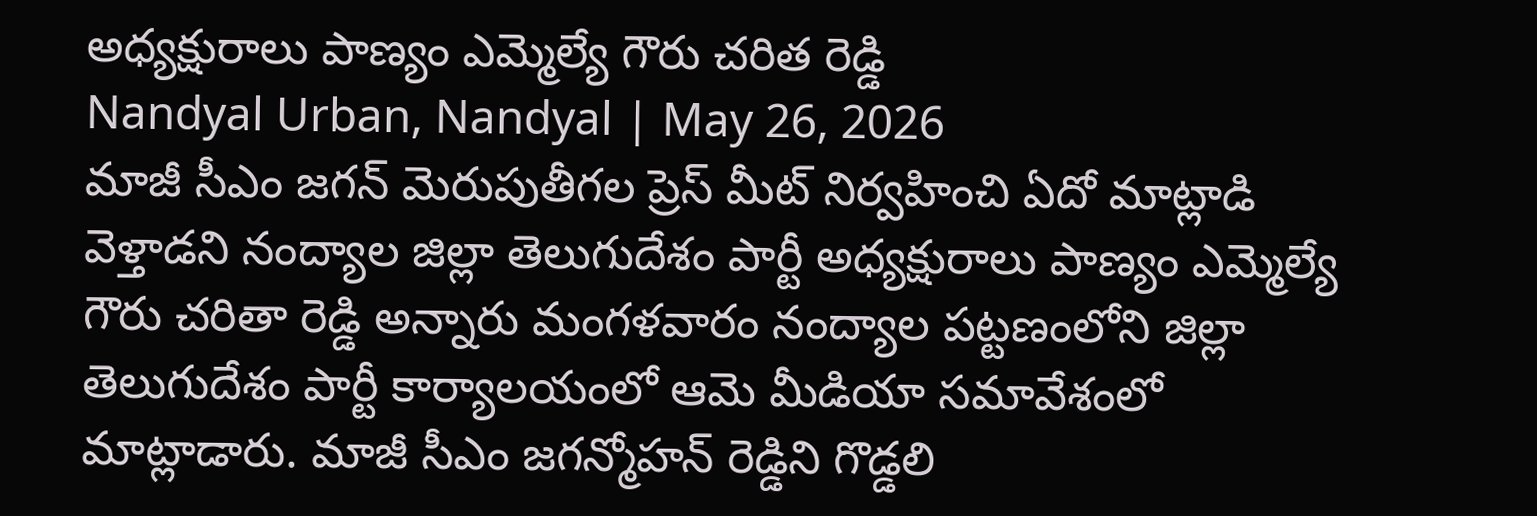అధ్యక్షురాలు పాణ్యం ఎమ్మెల్యే గౌరు చరిత రెడ్డి
Nandyal Urban, Nandyal | May 26, 2026
మాజీ సీఎం జగన్ మెరుపుతీగల ప్రెస్ మీట్ నిర్వహించి ఏదో మాట్లాడి వెళ్తాడని నంద్యాల జిల్లా తెలుగుదేశం పార్టీ అధ్యక్షురాలు పాణ్యం ఎమ్మెల్యే గౌరు చరితా రెడ్డి అన్నారు మంగళవారం నంద్యాల పట్టణంలోని జిల్లా తెలుగుదేశం పార్టీ కార్యాలయంలో ఆమె మీడియా సమావేశంలో మాట్లాడారు. మాజీ సీఎం జగన్మోహన్ రెడ్డిని గొడ్డలి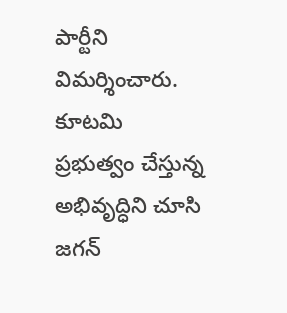పార్టీని విమర్శించారు. కూటమి ప్రభుత్వం చేస్తున్న అభివృద్ధిని చూసి జగన్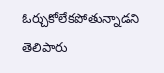ఓర్చుకోలేకపోతున్నాడని తెలిపారు